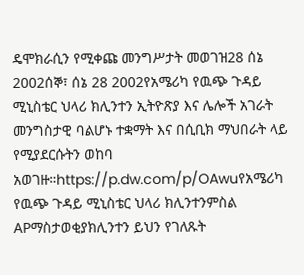ዴሞክራሲን የሚቀጩ መንግሥታት መወገዝ28 ሰኔ 2002ሰኞ፣ ሰኔ 28 2002የአሜሪካ የዉጭ ጉዳይ ሚኒስቴር ህላሪ ክሊንተን ኢትዮጽያ እና ሌሎች አገራት መንግስታዊ ባልሆኑ ተቋማት እና በሲቢክ ማህበራት ላይ የሚያደርሱትን ወከባ አወገዙ።https://p.dw.com/p/OAwuየአሜሪካ የዉጭ ጉዳይ ሚኒስቴር ህላሪ ክሊንተንምስል APማስታወቂያክሊንተን ይህን የገለጹት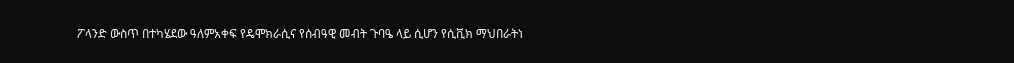ፖላንድ ውስጥ በተካሄደው ዓለምአቀፍ የዴሞክራሲና የሰብዓዊ መብት ጉባዔ ላይ ሲሆን የሲቪክ ማህበራትነ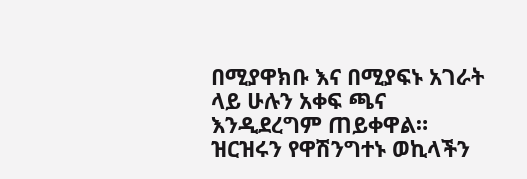በሚያዋክቡ እና በሚያፍኑ አገራት ላይ ሁሉን አቀፍ ጫና እንዲደረግም ጠይቀዋል። ዝርዝሩን የዋሽንግተኑ ወኪላችን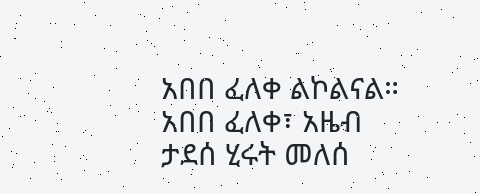አበበ ፈለቀ ልኮልናል። አበበ ፈለቀ፣ አዜብ ታደሰ ሂሩት መለሰ